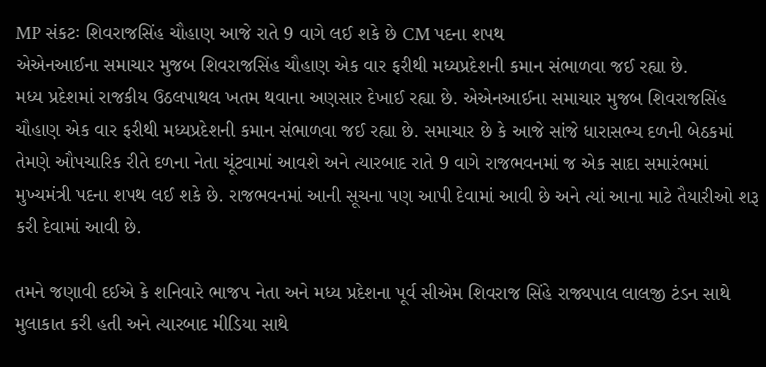MP સંકટઃ શિવરાજસિંહ ચૌહાણ આજે રાતે 9 વાગે લઈ શકે છે CM પદના શપથ
એએનઆઈના સમાચાર મુજબ શિવરાજસિંહ ચૌહાણ એક વાર ફરીથી મધ્યપ્રદેશની કમાન સંભાળવા જઈ રહ્યા છે.
મધ્ય પ્રદેશમાં રાજકીય ઉઠલપાથલ ખતમ થવાના અણસાર દેખાઈ રહ્યા છે. એએનઆઈના સમાચાર મુજબ શિવરાજસિંહ ચૌહાણ એક વાર ફરીથી મધ્યપ્રદેશની કમાન સંભાળવા જઈ રહ્યા છે. સમાચાર છે કે આજે સાંજે ધારાસભ્ય દળની બેઠકમાં તેમણે ઔપચારિક રીતે દળના નેતા ચૂંટવામાં આવશે અને ત્યારબાદ રાતે 9 વાગે રાજભવનમાં જ એક સાદા સમારંભમાં મુખ્યમંત્રી પદના શપથ લઈ શકે છે. રાજભવનમાં આની સૂચના પણ આપી દેવામાં આવી છે અને ત્યાં આના માટે તૈયારીઓ શરૂ કરી દેવામાં આવી છે.

તમને જણાવી દઈએ કે શનિવારે ભાજપ નેતા અને મધ્ય પ્રદેશના પૂર્વ સીએમ શિવરાજ સિંહે રાજ્યપાલ લાલજી ટંડન સાથે મુલાકાત કરી હતી અને ત્યારબાદ મીડિયા સાથે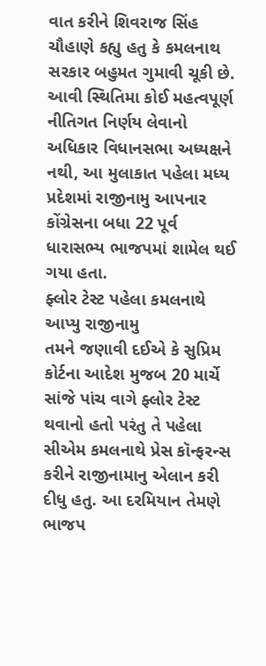વાત કરીને શિવરાજ સિંહ ચૌહાણે કહ્યુ હતુ કે કમલનાથ સરકાર બહુમત ગુમાવી ચૂકી છે. આવી સ્થિતિમા કોઈ મહત્વપૂર્ણ નીતિગત નિર્ણય લેવાનો અધિકાર વિધાનસભા અધ્યક્ષને નથી, આ મુલાકાત પહેલા મધ્ય પ્રદેશમાં રાજીનામુ આપનાર કોંગ્રેસના બધા 22 પૂર્વ ધારાસભ્ય ભાજપમાં શામેલ થઈ ગયા હતા.
ફ્લોર ટેસ્ટ પહેલા કમલનાથે આપ્યુ રાજીનામુ
તમને જણાવી દઈએ કે સુપ્રિમ કોર્ટના આદેશ મુજબ 20 માર્ચે સાંજે પાંચ વાગે ફ્લોર ટેસ્ટ થવાનો હતો પરંતુ તે પહેલા સીએમ કમલનાથે પ્રેસ કૉન્ફરન્સ કરીને રાજીનામાનુ એલાન કરી દીધુ હતુ. આ દરમિયાન તેમણે ભાજપ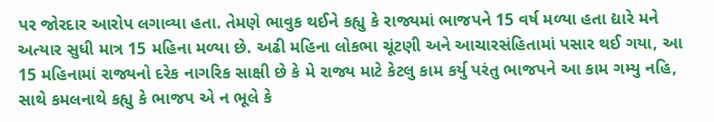પર જોરદાર આરોપ લગાવ્યા હતા. તેમણે ભાવુક થઈને કહ્યુ કે રાજ્યમાં ભાજપને 15 વર્ષ મળ્યા હતા દ્યારે મને અત્યાર સુધી માત્ર 15 મહિના મળ્યા છે. અઢી મહિના લોકભા ચૂંટણી અને આચારસંહિતામાં પસાર થઈ ગયા, આ 15 મહિનામાં રાજ્યનો દરેક નાગરિક સાક્ષી છે કે મે રાજ્ય માટે કેટલુ કામ કર્યુ પરંતુ ભાજપને આ કામ ગમ્યુ નહિ, સાથે કમલનાથે કહ્યુ કે ભાજપ એ ન ભૂલે કે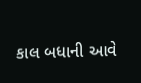કાલ બધાની આવે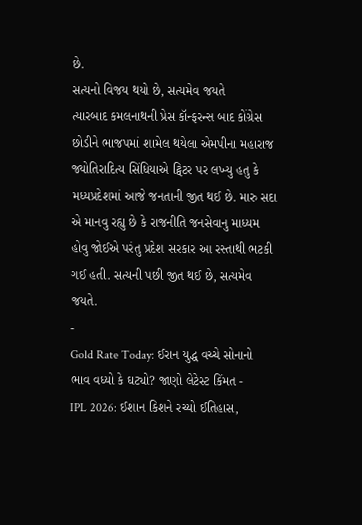છે.
સત્યનો વિજય થયો છે, સત્યમેવ જયતે
ત્યારબાદ કમલનાથની પ્રેસ કૉન્ફરન્સ બાદ કોંગ્રેસ છોડીને ભાજપમાં શામેલ થયેલા એમપીના મહારાજ જ્યોતિરાદિત્ય સિંધિયાએ ટ્વિટર પર લખ્યુ હતુ કે મધ્યપ્રદેશમાં આજે જનતાની જીત થઈ છે. મારુ સદા એ માનવુ રહ્યુ છે કે રાજનીતિ જનસેવાનુ માધ્યમ હોવુ જોઈએ પરંતુ પ્રદેશ સરકાર આ રસ્તાથી ભટકી ગઈ હતી. સત્યની પછી જીત થઈ છે, સત્યમેવ જયતે.
-
Gold Rate Today: ઈરાન યુદ્ધ વચ્ચે સોનાનો ભાવ વધ્યો કે ઘટ્યો? જાણો લેટેસ્ટ કિંમત -
IPL 2026: ઈશાન કિશને રચ્યો ઈતિહાસ,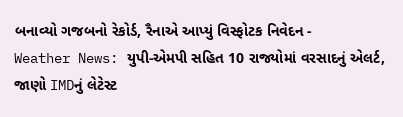બનાવ્યો ગજબનો રેકોર્ડ, રૈનાએ આપ્યું વિસ્ફોટક નિવેદન -
Weather News: યુપી-એમપી સહિત 10 રાજ્યોમાં વરસાદનું એલર્ટ, જાણો IMDનું લેટેસ્ટ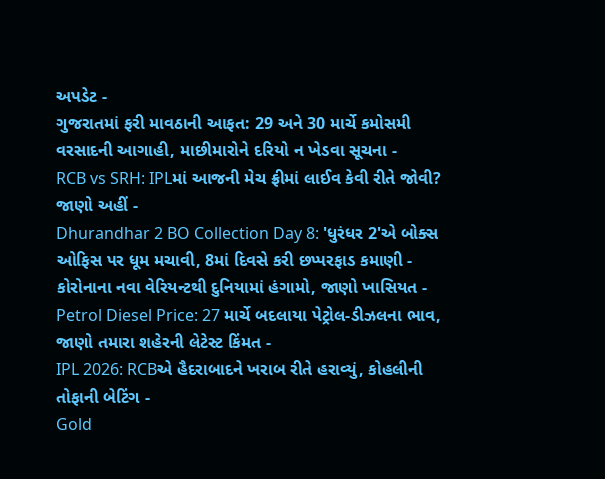અપડેટ -
ગુજરાતમાં ફરી માવઠાની આફત: 29 અને 30 માર્ચે કમોસમી વરસાદની આગાહી, માછીમારોને દરિયો ન ખેડવા સૂચના -
RCB vs SRH: IPLમાં આજની મેચ ફ્રીમાં લાઈવ કેવી રીતે જોવી? જાણો અહીં -
Dhurandhar 2 BO Collection Day 8: 'ધુરંધર 2'એ બોક્સ ઓફિસ પર ધૂમ મચાવી, 8માં દિવસે કરી છપ્પરફાડ કમાણી -
કોરોનાના નવા વેરિયન્ટથી દુનિયામાં હંગામો, જાણો ખાસિયત -
Petrol Diesel Price: 27 માર્ચે બદલાયા પેટ્રોલ-ડીઝલના ભાવ, જાણો તમારા શહેરની લેટેસ્ટ કિંમત -
IPL 2026: RCBએ હૈદરાબાદને ખરાબ રીતે હરાવ્યું, કોહલીની તોફાની બેટિંગ -
Gold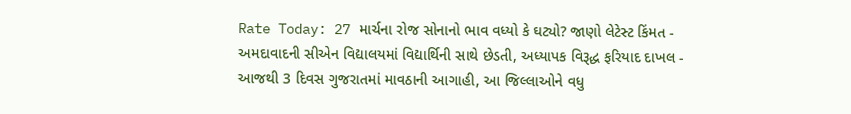Rate Today: 27 માર્ચના રોજ સોનાનો ભાવ વધ્યો કે ઘટ્યો? જાણો લેટેસ્ટ કિંમત -
અમદાવાદની સીએન વિદ્યાલયમાં વિદ્યાર્થિની સાથે છેડતી, અધ્યાપક વિરૂદ્ધ ફરિયાદ દાખલ -
આજથી 3 દિવસ ગુજરાતમાં માવઠાની આગાહી, આ જિલ્લાઓને વધુ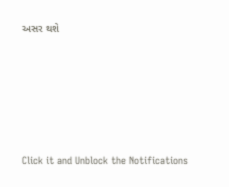અસર થશે










Click it and Unblock the Notifications